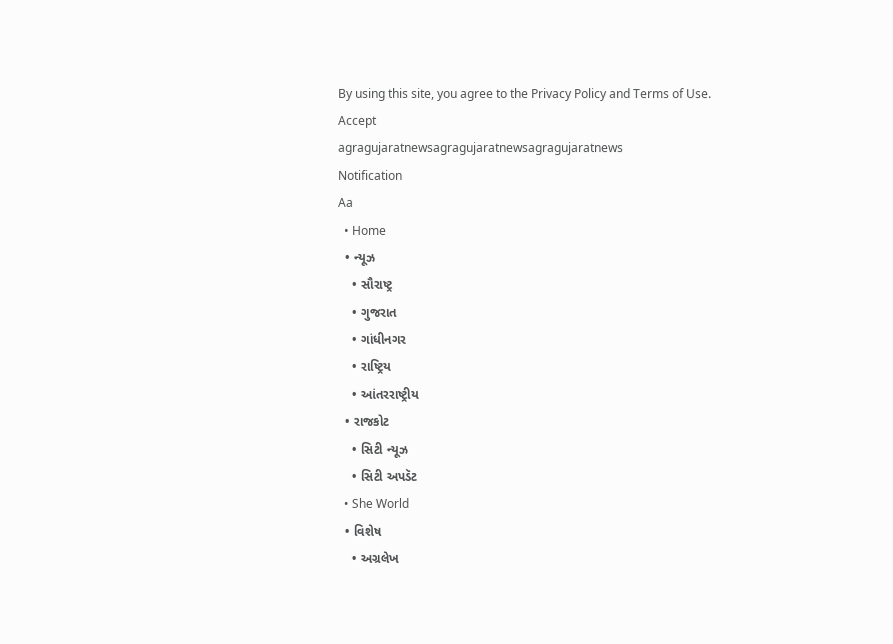By using this site, you agree to the Privacy Policy and Terms of Use.
Accept
agragujaratnewsagragujaratnewsagragujaratnews
Notification
Aa
  • Home
  • ન્યૂઝ
    • સૌરાષ્ટ્ર
    • ગુજરાત
    • ગાંધીનગર
    • રાષ્ટ્રિય
    • આંતરરાષ્ટ્રીય
  • રાજકોટ
    • સિટી ન્યૂઝ
    • સિટી અપડૅટ
  • She World
  • વિશેષ
    • અગ્રલેખ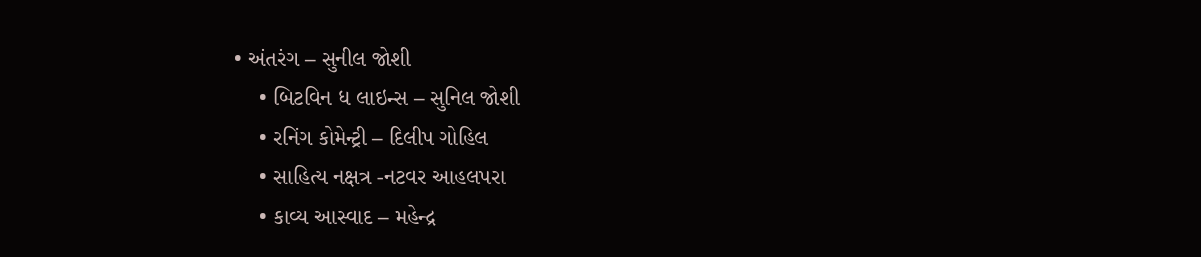• અંતરંગ – સુનીલ જોશી
    • બિટવિન ધ લાઇન્સ – સુનિલ જોશી
    • રનિંગ કોમેન્ટ્રી – દિલીપ ગોહિલ
    • સાહિત્ય નક્ષત્ર -નટવર આહલપરા
    • કાવ્ય આસ્વાદ – મહેન્દ્ર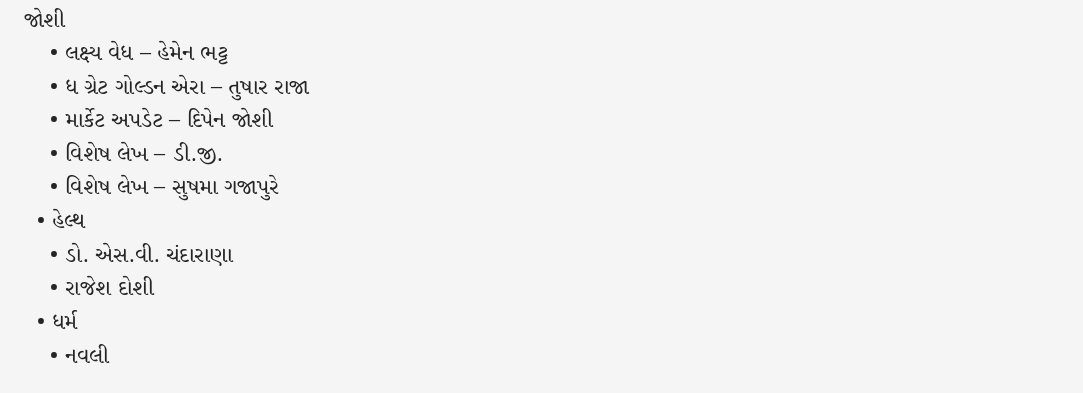જોશી
    • લક્ષ્ય વેધ – હેમેન ભટ્ટ
    • ધ ગ્રેટ ગોલ્ડન એરા – તુષાર રાજા
    • માર્કેટ અપડેટ – દિપેન જોશી
    • વિશેષ લેખ – ડી.જી.
    • વિશેષ લેખ – સુષમા ગજાપુરે
  • હેલ્થ
    • ડો. એસ.વી. ચંદારાણા
    • રાજેશ દોશી
  • ધર્મ
    • નવલી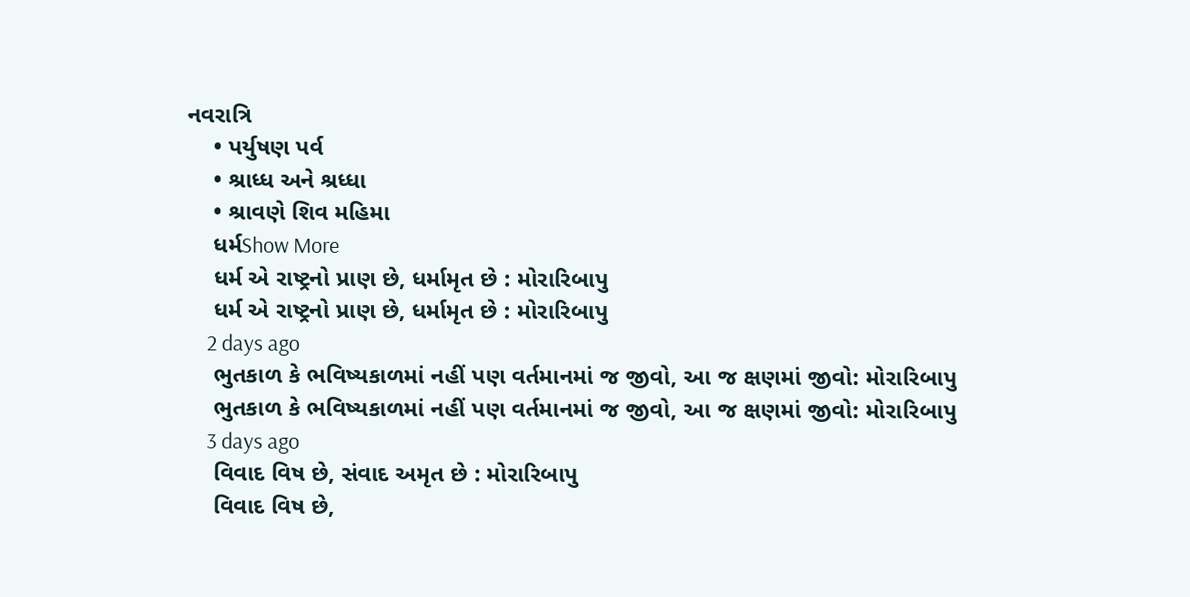નવરાત્રિ
    • પર્યુષણ પર્વ
    • શ્રાધ્ધ અને શ્રધ્ધા
    • શ્રાવણે શિવ મહિમા
    ધર્મShow More
    ધર્મ એ રાષ્ટ્રનો પ્રાણ છે, ધર્મામૃત છે : મોરારિબાપુ
    ધર્મ એ રાષ્ટ્રનો પ્રાણ છે, ધર્મામૃત છે : મોરારિબાપુ
    2 days ago
    ભુતકાળ કે ભવિષ્યકાળમાં નહીં પણ વર્તમાનમાં જ જીવો, આ જ ક્ષણમાં જીવો: મોરારિબાપુ
    ભુતકાળ કે ભવિષ્યકાળમાં નહીં પણ વર્તમાનમાં જ જીવો, આ જ ક્ષણમાં જીવો: મોરારિબાપુ
    3 days ago
    વિવાદ વિષ છે, સંવાદ અમૃત છે : મોરારિબાપુ
    વિવાદ વિષ છે,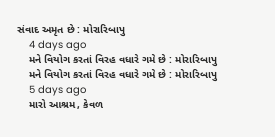સંવાદ અમૃત છે : મોરારિબાપુ
    4 days ago
    મને વિયોગ કરતાં વિરહ વધારે ગમે છે : મોરારિબાપુ
    મને વિયોગ કરતાં વિરહ વધારે ગમે છે : મોરારિબાપુ
    5 days ago
    મારો આશ્રમ, કેવળ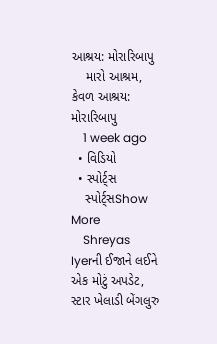આશ્રય: મોરારિબાપુ
    મારો આશ્રમ, કેવળ આશ્રય: મોરારિબાપુ
    1 week ago
  • વિડિયો
  • સ્પોર્ટ્સ
    સ્પોર્ટ્સShow More
    Shreyas Iyerની ઈજાને લઈને એક મોટું અપડેટ, સ્ટાર ખેલાડી બેંગલુરુ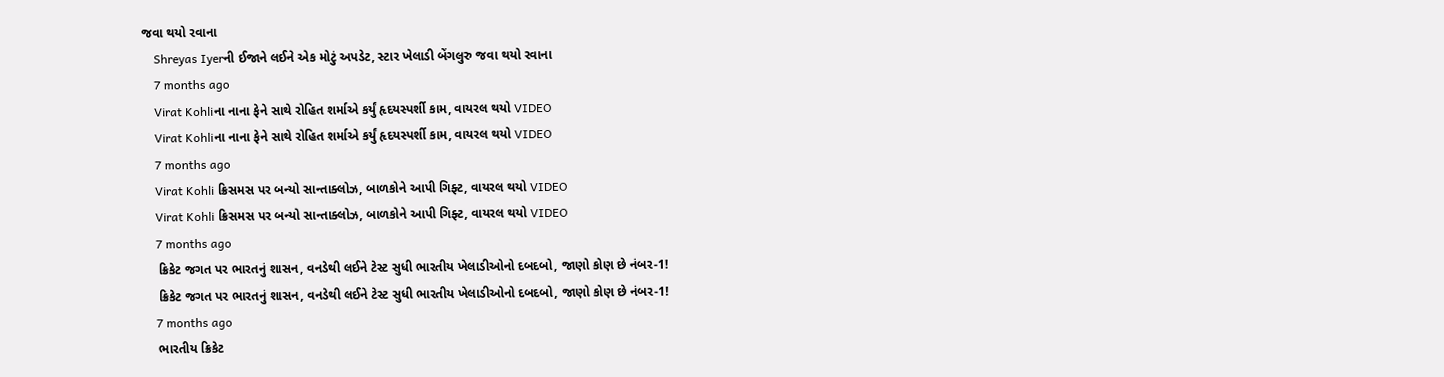જવા થયો રવાના
    Shreyas Iyerની ઈજાને લઈને એક મોટું અપડેટ, સ્ટાર ખેલાડી બેંગલુરુ જવા થયો રવાના
    7 months ago
    Virat Kohliના નાના ફેને સાથે રોહિત શર્માએ કર્યું હૃદયસ્પર્શી કામ, વાયરલ થયો VIDEO
    Virat Kohliના નાના ફેને સાથે રોહિત શર્માએ કર્યું હૃદયસ્પર્શી કામ, વાયરલ થયો VIDEO
    7 months ago
    Virat Kohli ક્રિસમસ પર બન્યો સાન્તાક્લોઝ, બાળકોને આપી ગિફ્ટ, વાયરલ થયો VIDEO
    Virat Kohli ક્રિસમસ પર બન્યો સાન્તાક્લોઝ, બાળકોને આપી ગિફ્ટ, વાયરલ થયો VIDEO
    7 months ago
    ક્રિકેટ જગત પર ભારતનું શાસન, વનડેથી લઈને ટેસ્ટ સુધી ભારતીય ખેલાડીઓનો દબદબો, જાણો કોણ છે નંબર-1!
    ક્રિકેટ જગત પર ભારતનું શાસન, વનડેથી લઈને ટેસ્ટ સુધી ભારતીય ખેલાડીઓનો દબદબો, જાણો કોણ છે નંબર-1!
    7 months ago
    ભારતીય ક્રિકેટ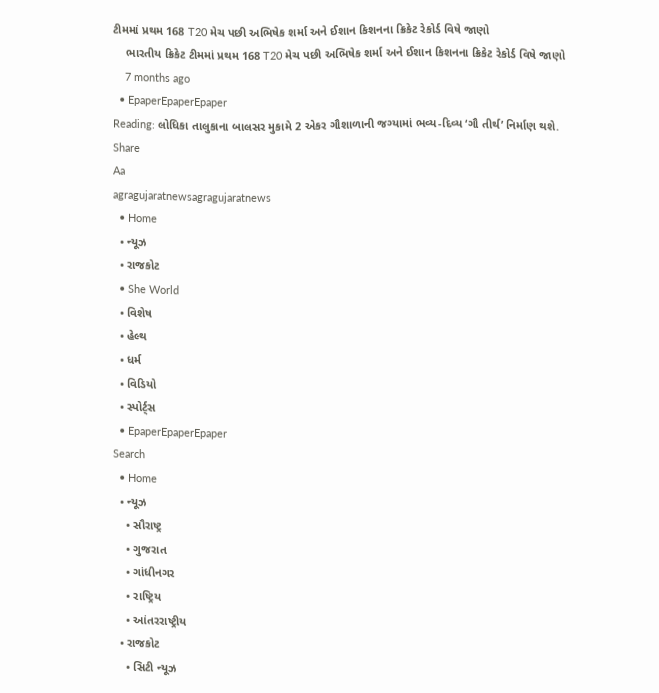ટીમમાં પ્રથમ 168 T20 મેચ પછી અભિષેક શર્મા અને ઈશાન કિશનના ક્રિકેટ રેકોર્ડ વિષે જાણો
    ભારતીય ક્રિકેટ ટીમમાં પ્રથમ 168 T20 મેચ પછી અભિષેક શર્મા અને ઈશાન કિશનના ક્રિકેટ રેકોર્ડ વિષે જાણો
    7 months ago
  • EpaperEpaperEpaper
Reading: લોધિકા તાલુકાના બાલસર મુકામે 2 એકર ગૌશાળાની જગ્યામાં ભવ્ય-દિવ્ય ‘ગૌ તીર્થ’ નિર્માણ થશે.
Share
Aa
agragujaratnewsagragujaratnews
  • Home
  • ન્યૂઝ
  • રાજકોટ
  • She World
  • વિશેષ
  • હેલ્થ
  • ધર્મ
  • વિડિયો
  • સ્પોર્ટ્સ
  • EpaperEpaperEpaper
Search
  • Home
  • ન્યૂઝ
    • સૌરાષ્ટ્ર
    • ગુજરાત
    • ગાંધીનગર
    • રાષ્ટ્રિય
    • આંતરરાષ્ટ્રીય
  • રાજકોટ
    • સિટી ન્યૂઝ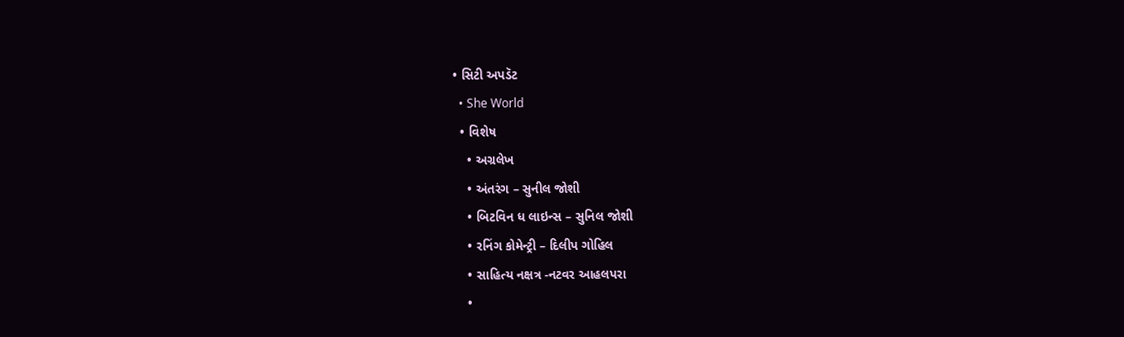• સિટી અપડૅટ
  • She World
  • વિશેષ
    • અગ્રલેખ
    • અંતરંગ – સુનીલ જોશી
    • બિટવિન ધ લાઇન્સ – સુનિલ જોશી
    • રનિંગ કોમેન્ટ્રી – દિલીપ ગોહિલ
    • સાહિત્ય નક્ષત્ર -નટવર આહલપરા
    •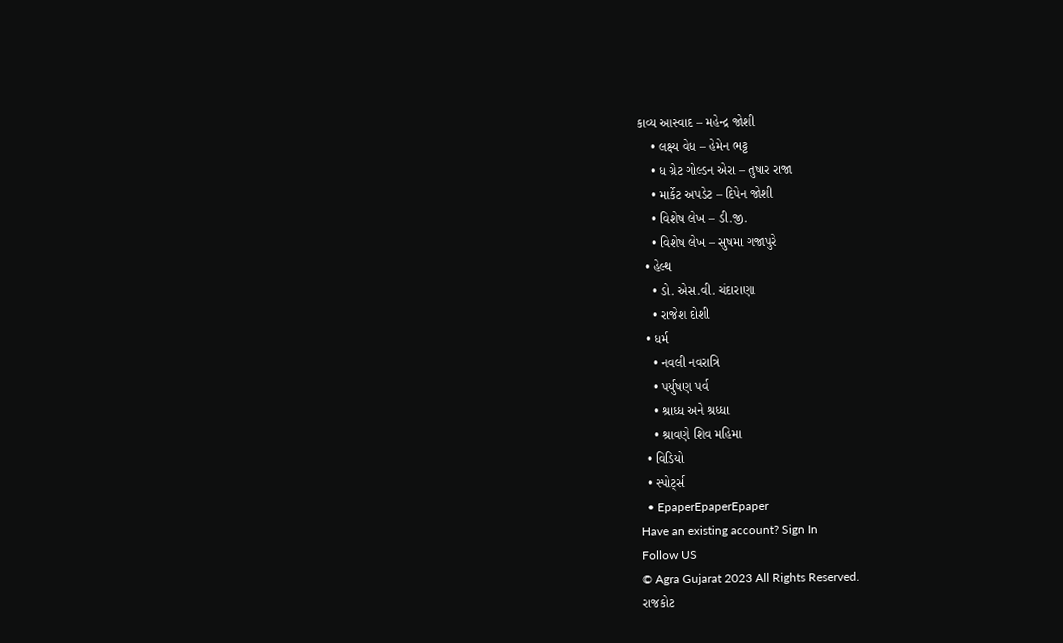કાવ્ય આસ્વાદ – મહેન્દ્ર જોશી
    • લક્ષ્ય વેધ – હેમેન ભટ્ટ
    • ધ ગ્રેટ ગોલ્ડન એરા – તુષાર રાજા
    • માર્કેટ અપડેટ – દિપેન જોશી
    • વિશેષ લેખ – ડી.જી.
    • વિશેષ લેખ – સુષમા ગજાપુરે
  • હેલ્થ
    • ડો. એસ.વી. ચંદારાણા
    • રાજેશ દોશી
  • ધર્મ
    • નવલી નવરાત્રિ
    • પર્યુષણ પર્વ
    • શ્રાધ્ધ અને શ્રધ્ધા
    • શ્રાવણે શિવ મહિમા
  • વિડિયો
  • સ્પોર્ટ્સ
  • EpaperEpaperEpaper
Have an existing account? Sign In
Follow US
© Agra Gujarat 2023 All Rights Reserved.
રાજકોટ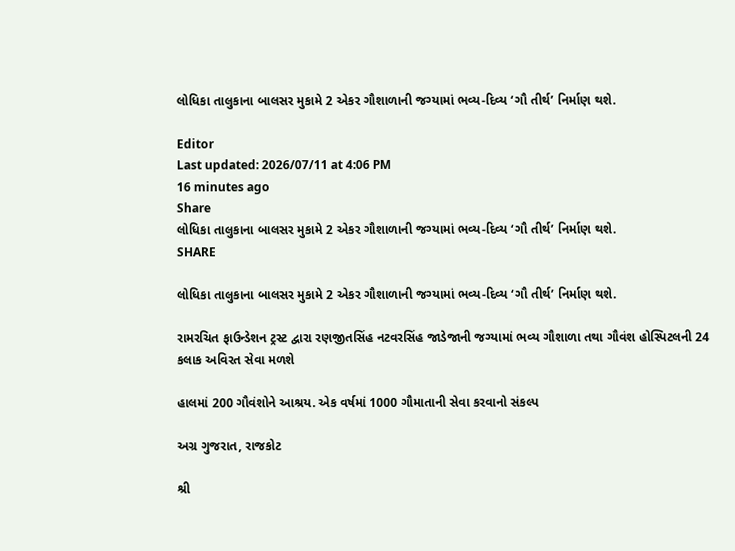લોધિકા તાલુકાના બાલસર મુકામે 2 એકર ગૌશાળાની જગ્યામાં ભવ્ય-દિવ્ય ‘ગૌ તીર્થ’ નિર્માણ થશે.

Editor
Last updated: 2026/07/11 at 4:06 PM
16 minutes ago
Share
લોધિકા તાલુકાના બાલસર મુકામે 2 એકર ગૌશાળાની જગ્યામાં ભવ્ય-દિવ્ય ‘ગૌ તીર્થ’ નિર્માણ થશે.
SHARE

લોધિકા તાલુકાના બાલસર મુકામે 2 એકર ગૌશાળાની જગ્યામાં ભવ્ય-દિવ્ય ‘ગૌ તીર્થ’ નિર્માણ થશે.

રામરચિત ફાઉન્ડેશન ટ્રસ્ટ દ્વારા રણજીતસિંહ નટવરસિંહ જાડેજાની જગ્યામાં ભવ્ય ગૌશાળા તથા ગૌવંશ હોસ્પિટલની 24 કલાક અવિરત સેવા મળશે

હાલમાં 200 ગૌવંશોને આશ્રય. એક વર્ષમાં 1000 ગૌમાતાની સેવા કરવાનો સંકલ્પ

અગ્ર ગુજરાત, રાજકોટ

શ્રી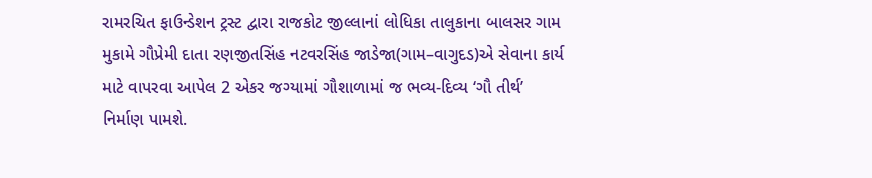રામરચિત ફાઉન્ડેશન ટ્રસ્ટ દ્વારા રાજકોટ જીલ્લાનાં લોધિકા તાલુકાના બાલસર ગામ મુકામે ગૌપ્રેમી દાતા રણજીતસિંહ નટવરસિંહ જાડેજા(ગામ–વાગુદડ)એ સેવાના કાર્ય માટે વાપરવા આપેલ 2 એકર જગ્યામાં ગૌશાળામાં જ ભવ્ય-દિવ્ય ‘ગૌ તીર્થ’ નિર્માણ પામશે.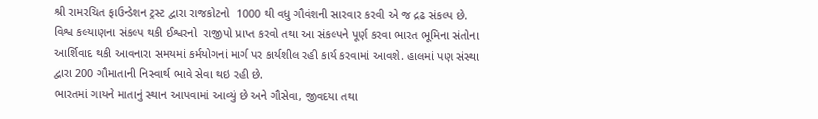શ્રી રામરચિત ફાઉન્ડેશન ટ્રસ્ટ દ્વારા રાજકોટનો  1000 થી વધુ ગૌવંશની સારવાર કરવી એ જ દ્રઢ સંકલ્પ છે. વિશ્વ કલ્યાણના સંકલ્પ થકી ઈશ્વરનો  રાજીપો પ્રાપ્ત કરવો તથા આ સંકલ્પને પૂર્ણ કરવા ભારત ભૂમિના સંતોના આર્શિવાદ થકી આવનારા સમયમાં કર્મયોગનાં માર્ગ પર કાર્યશીલ રહી કાર્ય કરવામાં આવશે. હાલમાં પણ સંસ્થા દ્વારા 200 ગૌમાતાની નિસ્વાર્થ ભાવે સેવા થઇ રહી છે.
ભારતમાં ગાયને માતાનું સ્થાન આપવામાં આવ્યું છે અને ગૌસેવા, જીવદયા તથા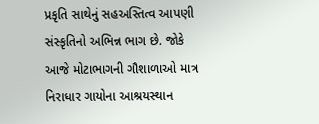પ્રકૃતિ સાથેનું સહઅસ્તિત્વ આપણી સંસ્કૃતિનો અભિન્ન ભાગ છે. જોકે આજે મોટાભાગની ગૌશાળાઓ માત્ર નિરાધાર ગાયોના આશ્રયસ્થાન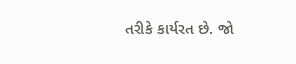તરીકે કાર્યરત છે. જો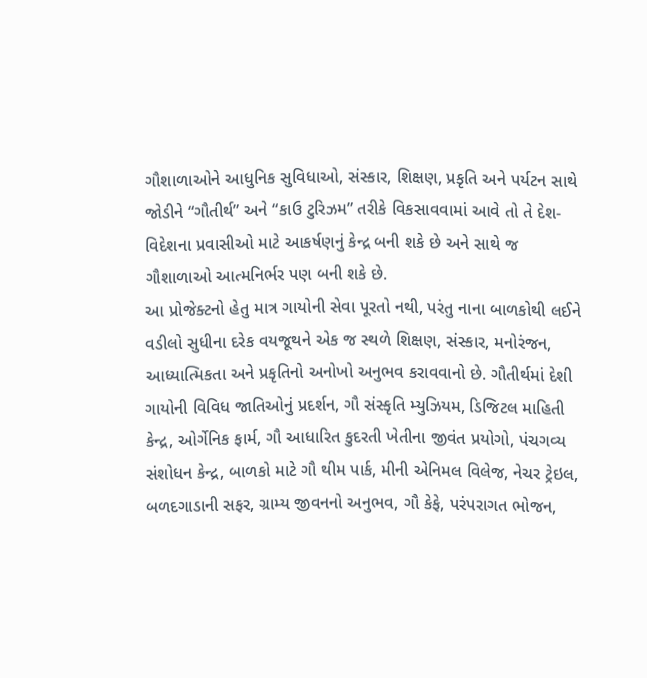ગૌશાળાઓને આધુનિક સુવિધાઓ, સંસ્કાર, શિક્ષણ, પ્રકૃતિ અને પર્યટન સાથે જોડીને “ગૌતીર્થ” અને “કાઉ ટુરિઝમ” તરીકે વિકસાવવામાં આવે તો તે દેશ-વિદેશના પ્રવાસીઓ માટે આકર્ષણનું કેન્દ્ર બની શકે છે અને સાથે જ ગૌશાળાઓ આત્મનિર્ભર પણ બની શકે છે.
આ પ્રોજેક્ટનો હેતુ માત્ર ગાયોની સેવા પૂરતો નથી, પરંતુ નાના બાળકોથી લઈને વડીલો સુધીના દરેક વયજૂથને એક જ સ્થળે શિક્ષણ, સંસ્કાર, મનોરંજન, આધ્યાત્મિકતા અને પ્રકૃતિનો અનોખો અનુભવ કરાવવાનો છે. ગૌતીર્થમાં દેશી ગાયોની વિવિધ જાતિઓનું પ્રદર્શન, ગૌ સંસ્કૃતિ મ્યુઝિયમ, ડિજિટલ માહિતી કેન્દ્ર, ઓર્ગેનિક ફાર્મ, ગૌ આધારિત કુદરતી ખેતીના જીવંત પ્રયોગો, પંચગવ્ય સંશોધન કેન્દ્ર, બાળકો માટે ગૌ થીમ પાર્ક, મીની એનિમલ વિલેજ, નેચર ટ્રેઇલ, બળદગાડાની સફર, ગ્રામ્ય જીવનનો અનુભવ, ગૌ કેફે, પરંપરાગત ભોજન,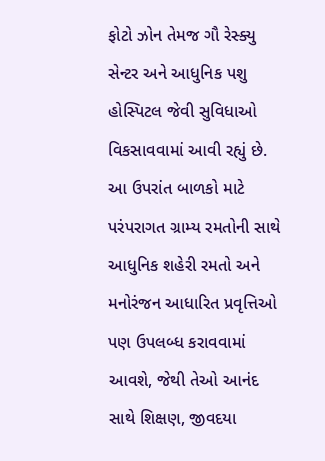ફોટો ઝોન તેમજ ગૌ રેસ્ક્યુ સેન્ટર અને આધુનિક પશુ હોસ્પિટલ જેવી સુવિધાઓ વિકસાવવામાં આવી રહ્યું છે. આ ઉપરાંત બાળકો માટે પરંપરાગત ગ્રામ્ય રમતોની સાથે આધુનિક શહેરી રમતો અને મનોરંજન આધારિત પ્રવૃત્તિઓ પણ ઉપલબ્ધ કરાવવામાં આવશે, જેથી તેઓ આનંદ સાથે શિક્ષણ, જીવદયા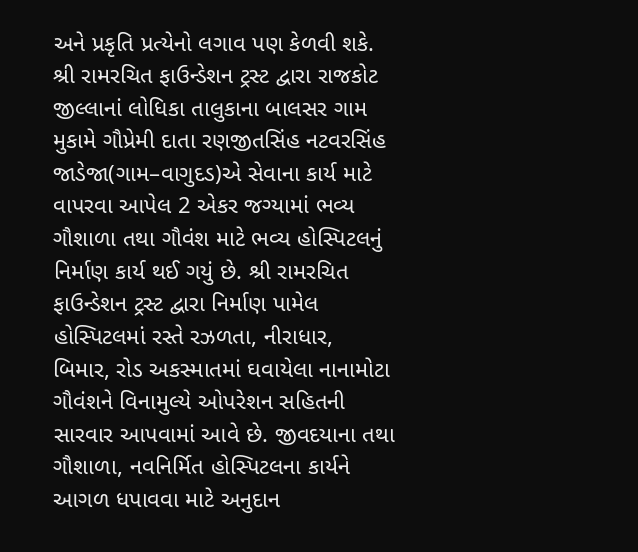અને પ્રકૃતિ પ્રત્યેનો લગાવ પણ કેળવી શકે.
શ્રી રામરચિત ફાઉન્ડેશન ટ્રસ્ટ દ્વારા રાજકોટ જીલ્લાનાં લોધિકા તાલુકાના બાલસર ગામ મુકામે ગૌપ્રેમી દાતા રણજીતસિંહ નટવરસિંહ જાડેજા(ગામ–વાગુદડ)એ સેવાના કાર્ય માટે વાપરવા આપેલ 2 એકર જગ્યામાં ભવ્ય ગૌશાળા તથા ગૌવંશ માટે ભવ્ય હોસ્પિટલનું નિર્માણ કાર્ય થઈ ગયું છે. શ્રી રામરચિત ફાઉન્ડેશન ટ્રસ્ટ દ્વારા નિર્માણ પામેલ હોસ્પિટલમાં રસ્તે રઝળતા, નીરાધાર, બિમાર, રોડ અકસ્માતમાં ઘવાયેલા નાનામોટા ગૌવંશને વિનામુલ્યે ઓપરેશન સહિતની સારવાર આપવામાં આવે છે. જીવદયાના તથા ગૌશાળા, નવનિર્મિત હોસ્પિટલના કાર્યને આગળ ધપાવવા માટે અનુદાન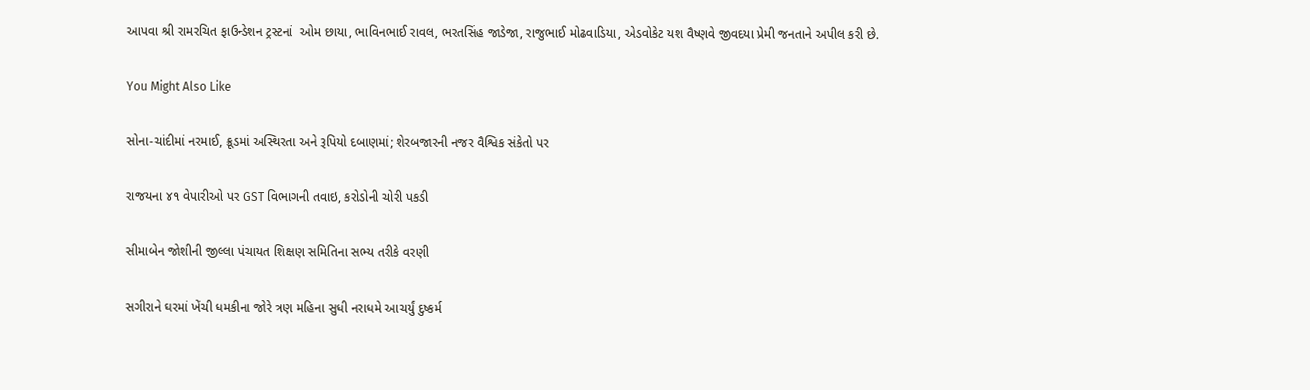આપવા શ્રી રામરચિત ફાઉન્ડેશન ટ્રસ્ટનાં  ઓમ છાયા, ભાવિનભાઈ રાવલ, ભરતસિંહ જાડેજા, રાજુભાઈ મોઢવાડિયા, એડવોકેટ યશ વૈષ્ણવે જીવદયા પ્રેમી જનતાને અપીલ કરી છે.

You Might Also Like

સોના-ચાંદીમાં નરમાઈ, ક્રૂડમાં અસ્થિરતા અને રૂપિયો દબાણમાં; શેરબજારની નજર વૈશ્વિક સંકેતો પર

રાજયના ૪૧ વેપારીઓ પર GST વિભાગની તવાઇ, કરોડોની ચોરી પકડી

સીમાબેન જોશીની જીલ્લા પંચાયત શિક્ષણ સમિતિના સભ્ય તરીકે વરણી

સગીરાને ઘરમાં ખેંચી ધમકીના જોરે ત્રણ મહિના સુધી નરાધમે આચર્યું દુષ્કર્મ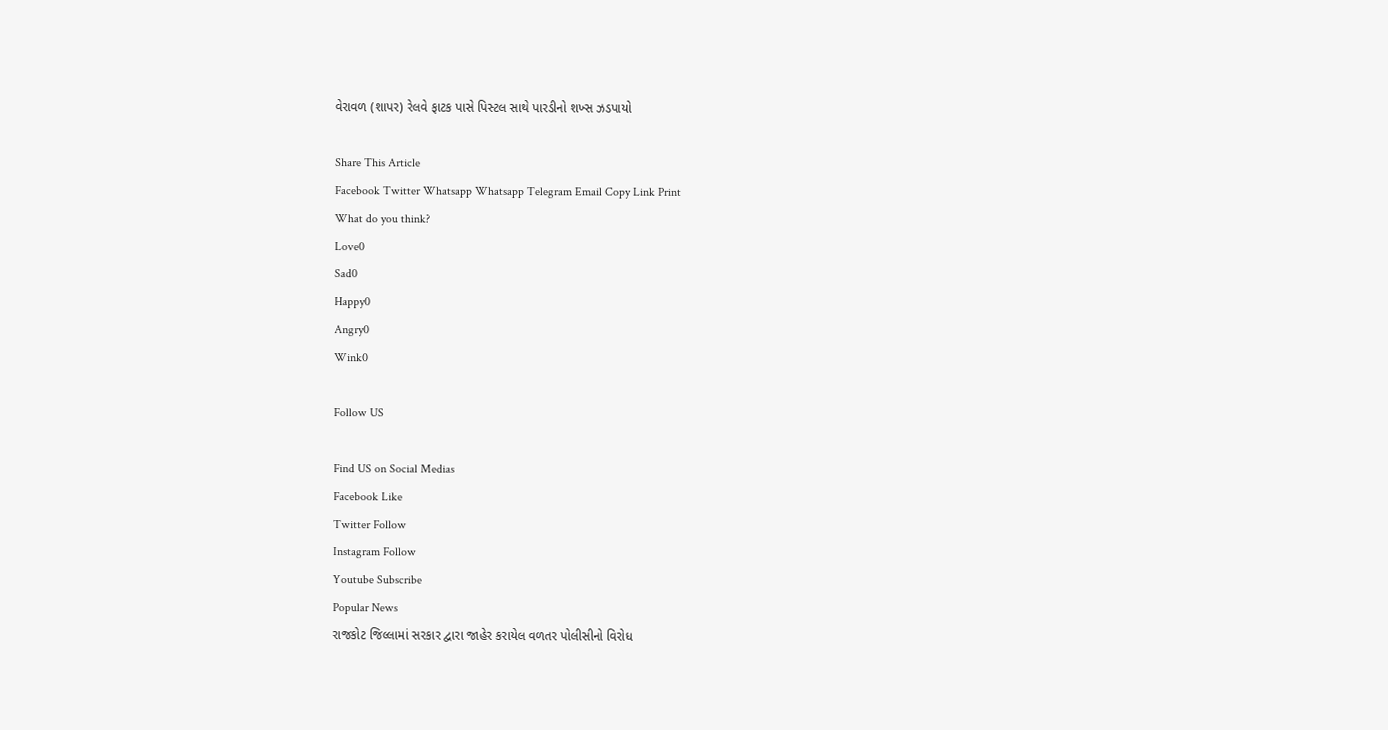વેરાવળ (શાપર) રેલવે ફાટક પાસે પિસ્ટલ સાથે પારડીનો શખ્સ ઝડપાયો

Share This Article
Facebook Twitter Whatsapp Whatsapp Telegram Email Copy Link Print
What do you think?
Love0
Sad0
Happy0
Angry0
Wink0

Follow US

Find US on Social Medias
Facebook Like
Twitter Follow
Instagram Follow
Youtube Subscribe
Popular News
રાજકોટ જિલ્લામાં સરકાર દ્વારા જાહેર કરાયેલ વળતર પોલીસીનો વિરોધ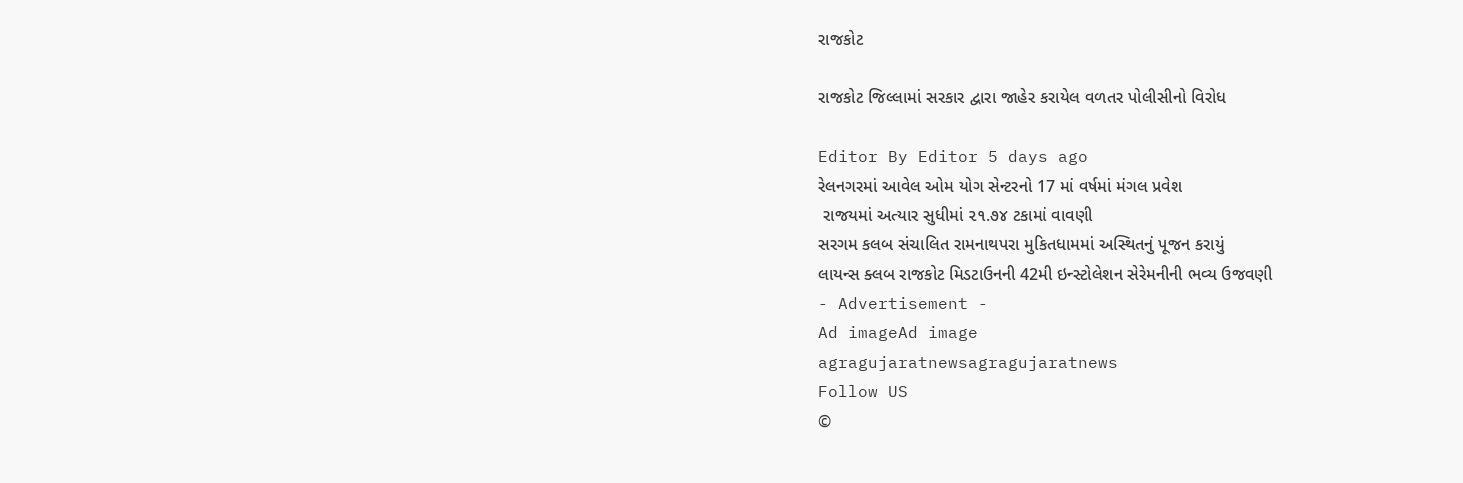રાજકોટ

રાજકોટ જિલ્લામાં સરકાર દ્વારા જાહેર કરાયેલ વળતર પોલીસીનો વિરોધ

Editor By Editor 5 days ago
રેલનગરમાં આવેલ ઓમ યોગ સેન્ટરનો 17 માં વર્ષમાં મંગલ પ્રવેશ
 રાજયમાં અત્યાર સુધીમાં ૨૧.૭૪ ટકામાં વાવણી
સરગમ કલબ સંચાલિત રામનાથપરા મુકિતધામમાં અસ્થિતનું પૂજન કરાયું
લાયન્સ ક્લબ રાજકોટ મિડટાઉનની 42મી ઇન્સ્ટોલેશન સેરેમનીની ભવ્ય ઉજવણી
- Advertisement -
Ad imageAd image
agragujaratnewsagragujaratnews
Follow US
©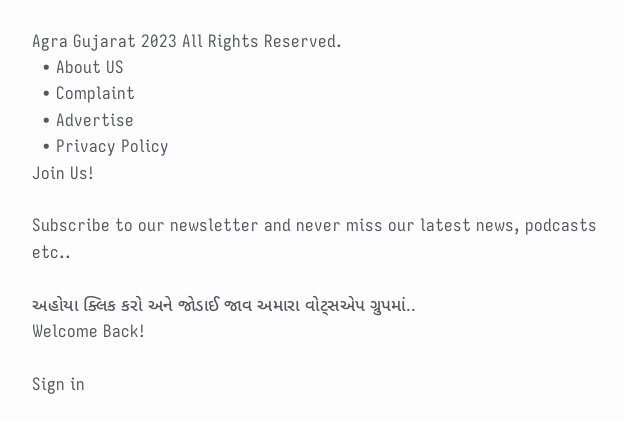Agra Gujarat 2023 All Rights Reserved.
  • About US
  • Complaint
  • Advertise
  • Privacy Policy
Join Us!

Subscribe to our newsletter and never miss our latest news, podcasts etc..

અહોયા ક્લિક કરો અને જોડાઈ જાવ અમારા વોટ્સએપ ગ્રુપમાં..
Welcome Back!

Sign in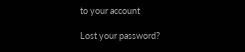to your account

Lost your password?